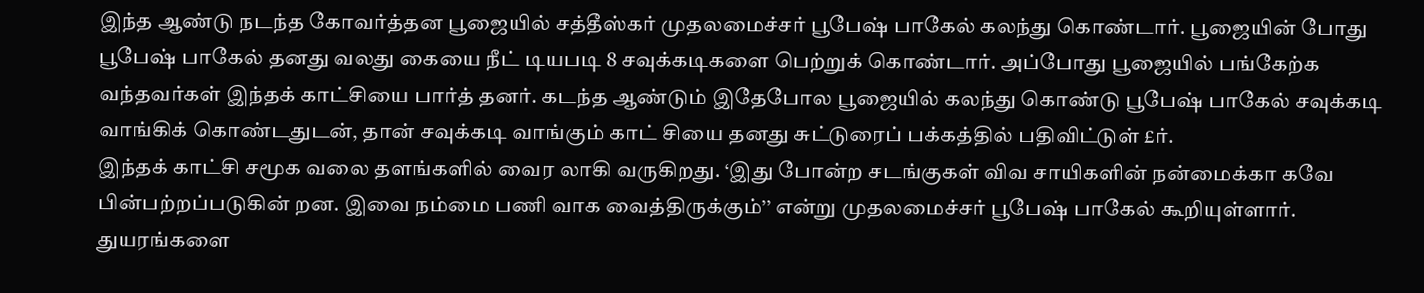இந்த ஆண்டு நடந்த கோவர்த்தன பூஜையில் சத்தீஸ்கர் முதலமைச்சர் பூபேஷ் பாகேல் கலந்து கொண்டார். பூஜையின் போது பூபேஷ் பாகேல் தனது வலது கையை நீட் டியபடி 8 சவுக்கடிகளை பெற்றுக் கொண்டார். அப்போது பூஜையில் பங்கேற்க வந்தவர்கள் இந்தக் காட்சியை பார்த் தனர். கடந்த ஆண்டும் இதேபோல பூஜையில் கலந்து கொண்டு பூபேஷ் பாகேல் சவுக்கடி வாங்கிக் கொண்டதுடன், தான் சவுக்கடி வாங்கும் காட் சியை தனது சுட்டுரைப் பக்கத்தில் பதிவிட்டுள் £ர்.
இந்தக் காட்சி சமூக வலை தளங்களில் வைர லாகி வருகிறது. ‘இது போன்ற சடங்குகள் விவ சாயிகளின் நன்மைக்கா கவே பின்பற்றப்படுகின் றன. இவை நம்மை பணி வாக வைத்திருக்கும்’’ என்று முதலமைச்சர் பூபேஷ் பாகேல் கூறியுள்ளார். துயரங்களை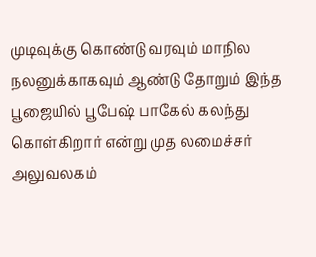முடிவுக்கு கொண்டு வரவும் மாநில நலனுக்காகவும் ஆண்டு தோறும் இந்த பூஜையில் பூபேஷ் பாகேல் கலந்து கொள்கிறார் என்று முத லமைச்சர் அலுவலகம்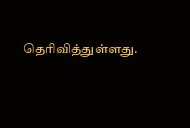தெரிவித்துள்ளது.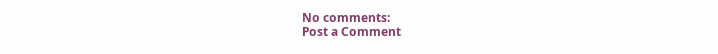No comments:
Post a Comment